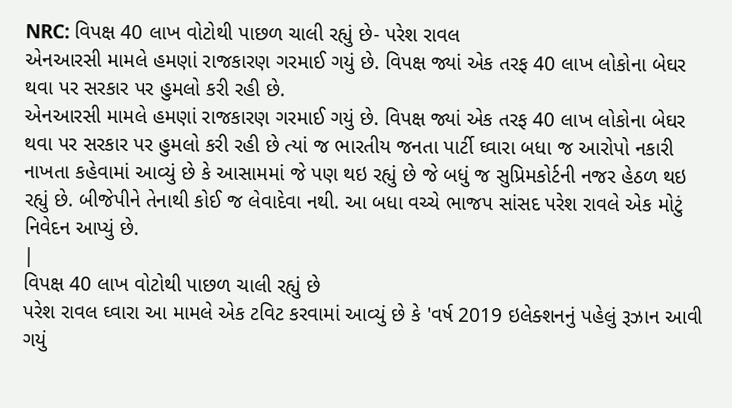NRC: વિપક્ષ 40 લાખ વોટોથી પાછળ ચાલી રહ્યું છે- પરેશ રાવલ
એનઆરસી મામલે હમણાં રાજકારણ ગરમાઈ ગયું છે. વિપક્ષ જ્યાં એક તરફ 40 લાખ લોકોના બેઘર થવા પર સરકાર પર હુમલો કરી રહી છે.
એનઆરસી મામલે હમણાં રાજકારણ ગરમાઈ ગયું છે. વિપક્ષ જ્યાં એક તરફ 40 લાખ લોકોના બેઘર થવા પર સરકાર પર હુમલો કરી રહી છે ત્યાં જ ભારતીય જનતા પાર્ટી ઘ્વારા બધા જ આરોપો નકારી નાખતા કહેવામાં આવ્યું છે કે આસામમાં જે પણ થઇ રહ્યું છે જે બધું જ સુપ્રિમકોર્ટની નજર હેઠળ થઇ રહ્યું છે. બીજેપીને તેનાથી કોઈ જ લેવાદેવા નથી. આ બધા વચ્ચે ભાજપ સાંસદ પરેશ રાવલે એક મોટું નિવેદન આપ્યું છે.
|
વિપક્ષ 40 લાખ વોટોથી પાછળ ચાલી રહ્યું છે
પરેશ રાવલ ઘ્વારા આ મામલે એક ટવિટ કરવામાં આવ્યું છે કે 'વર્ષ 2019 ઇલેક્શનનું પહેલું રૂઝાન આવી ગયું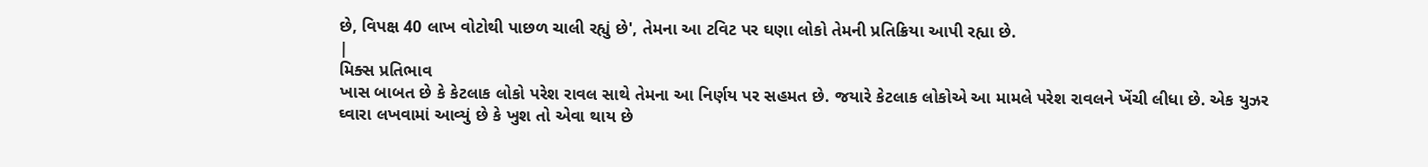છે, વિપક્ષ 40 લાખ વોટોથી પાછળ ચાલી રહ્યું છે', તેમના આ ટવિટ પર ઘણા લોકો તેમની પ્રતિક્રિયા આપી રહ્યા છે.
|
મિક્સ પ્રતિભાવ
ખાસ બાબત છે કે કેટલાક લોકો પરેશ રાવલ સાથે તેમના આ નિર્ણય પર સહમત છે. જયારે કેટલાક લોકોએ આ મામલે પરેશ રાવલને ખેંચી લીધા છે. એક યુઝર ઘ્વારા લખવામાં આવ્યું છે કે ખુશ તો એવા થાય છે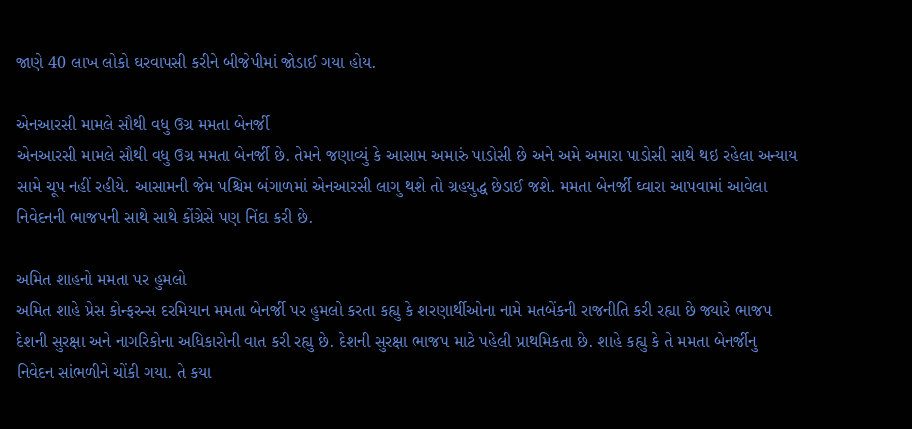જાણે 40 લાખ લોકો ઘરવાપસી કરીને બીજેપીમાં જોડાઈ ગયા હોય.

એનઆરસી મામલે સૌથી વધુ ઉગ્ર મમતા બેનર્જી
એનઆરસી મામલે સૌથી વધુ ઉગ્ર મમતા બેનર્જી છે. તેમને જણાવ્યું કે આસામ અમારું પાડોસી છે અને અમે અમારા પાડોસી સાથે થઇ રહેલા અન્યાય સામે ચૂપ નહીં રહીયે. આસામની જેમ પશ્ચિમ બંગાળમાં એનઆરસી લાગુ થશે તો ગ્રહયુદ્ધ છેડાઈ જશે. મમતા બેનર્જી ઘ્વારા આપવામાં આવેલા નિવેદનની ભાજપની સાથે સાથે કોંગ્રેસે પણ નિંદા કરી છે.

અમિત શાહનો મમતા પર હુમલો
અમિત શાહે પ્રેસ કોન્ફરન્સ દરમિયાન મમતા બેનર્જી પર હુમલો કરતા કહ્યુ કે શરણાર્થીઓના નામે મતબેંકની રાજનીતિ કરી રહ્યા છે જ્યારે ભાજપ દેશની સુરક્ષા અને નાગરિકોના અધિકારોની વાત કરી રહ્યુ છે. દેશની સુરક્ષા ભાજપ માટે પહેલી પ્રાથમિકતા છે. શાહે કહ્યુ કે તે મમતા બેનર્જીનુ નિવેદન સાંભળીને ચોંકી ગયા. તે કયા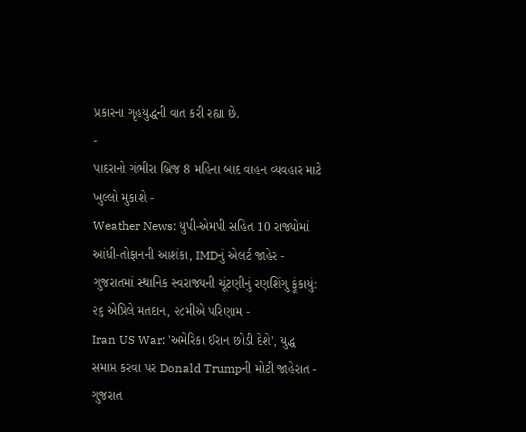પ્રકારના ગૃહયુદ્ધની વાત કરી રહ્યા છે.
-
પાદરાનો ગંભીરા બ્રિજ 8 મહિના બાદ વાહન વ્યવહાર માટે ખુલ્લો મુકાશે -
Weather News: યુપી-એમપી સહિત 10 રાજ્યોમાં આંધી-તોફાનની આશંકા, IMDનું એલર્ટ જાહેર -
ગુજરાતમાં સ્થાનિક સ્વરાજ્યની ચૂંટણીનું રણશિંગુ ફૂંકાયું: ૨૬ એપ્રિલે મતદાન, ૨૮મીએ પરિણામ -
Iran US War: 'અમેરિકા ઈરાન છોડી દેશે', યુદ્ધ સમાપ્ત કરવા પર Donald Trumpની મોટી જાહેરાત -
ગુજરાત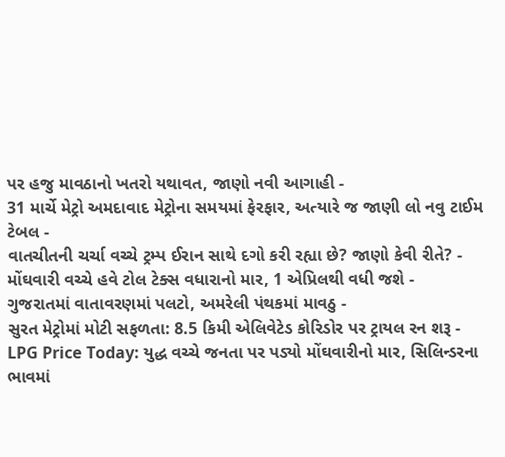પર હજુ માવઠાનો ખતરો યથાવત, જાણો નવી આગાહી -
31 માર્ચે મેટ્રો અમદાવાદ મેટ્રોના સમયમાં ફેરફાર, અત્યારે જ જાણી લો નવુ ટાઈમ ટેબલ -
વાતચીતની ચર્ચા વચ્ચે ટ્રમ્પ ઈરાન સાથે દગો કરી રહ્યા છે? જાણો કેવી રીતે? -
મોંઘવારી વચ્ચે હવે ટોલ ટેક્સ વધારાનો માર, 1 એપ્રિલથી વધી જશે -
ગુજરાતમાં વાતાવરણમાં પલટો, અમરેલી પંથકમાં માવઠુ -
સુરત મેટ્રોમાં મોટી સફળતા: 8.5 કિમી એલિવેટેડ કોરિડોર પર ટ્રાયલ રન શરૂ -
LPG Price Today: યુદ્ધ વચ્ચે જનતા પર પડ્યો મોંઘવારીનો માર, સિલિન્ડરના ભાવમાં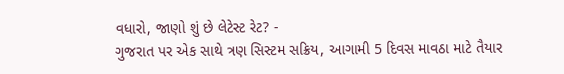વધારો, જાણો શું છે લેટેસ્ટ રેટ? -
ગુજરાત પર એક સાથે ત્રણ સિસ્ટમ સક્રિય, આગામી 5 દિવસ માવઠા માટે તૈયાર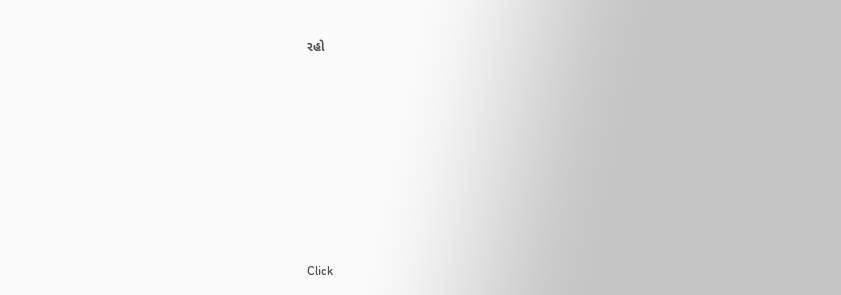રહો









Click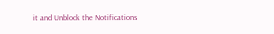it and Unblock the Notifications